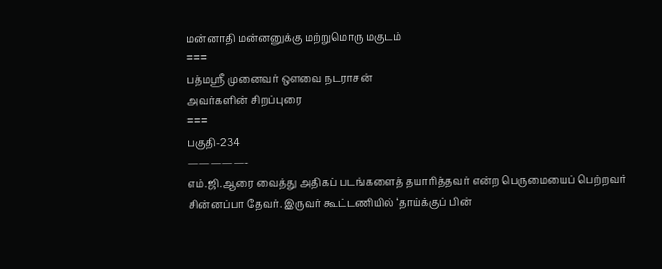மன்னாதி மன்னனுக்கு மற்றுமொரு மகுடம்
===
பத்மஸ்ரீ முனைவர் ஔவை நடராசன்
அவர்களின் சிறப்புரை
===
பகுதி-234
—————-
எம்.ஜி.ஆரை வைத்து அதிகப் படங்களைத் தயாரித்தவர் என்ற பெருமையைப் பெற்றவர் சின்னப்பா தேவர். இருவர் கூட்டணியில் ‘தாய்க்குப் பின்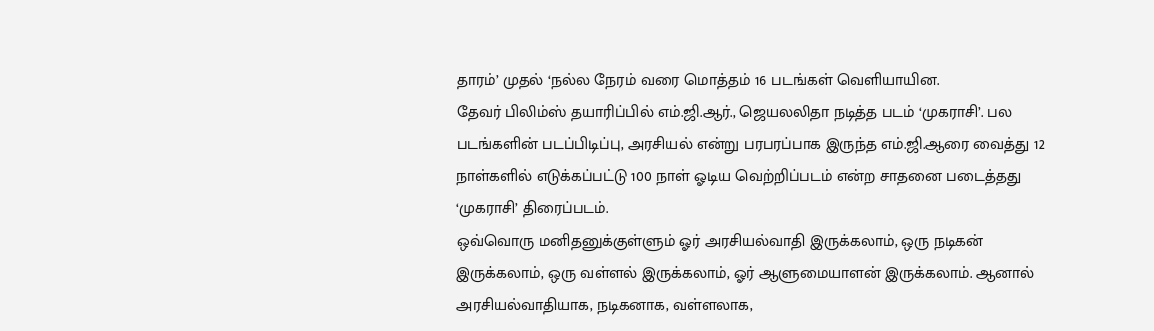தாரம்’ முதல் ‘நல்ல நேரம் வரை மொத்தம் 16 படங்கள் வெளியாயின.
தேவர் பிலிம்ஸ் தயாரிப்பில் எம்.ஜி.ஆர்., ஜெயலலிதா நடித்த படம் ‘முகராசி’. பல படங்களின் படப்பிடிப்பு, அரசியல் என்று பரபரப்பாக இருந்த எம்.ஜி.ஆரை வைத்து 12 நாள்களில் எடுக்கப்பட்டு 100 நாள் ஓடிய வெற்றிப்படம் என்ற சாதனை படைத்தது ‘முகராசி’ திரைப்படம்.
ஒவ்வொரு மனிதனுக்குள்ளும் ஓர் அரசியல்வாதி இருக்கலாம், ஒரு நடிகன் இருக்கலாம், ஒரு வள்ளல் இருக்கலாம், ஓர் ஆளுமையாளன் இருக்கலாம். ஆனால் அரசியல்வாதியாக, நடிகனாக, வள்ளலாக,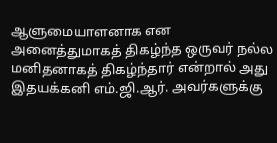ஆளுமையாளனாக என அனைத்துமாகத் திகழ்ந்த ஒருவர் நல்ல மனிதனாகத் திகழ்ந்தார் என்றால் அது இதயக்கனி எம்.ஜி.ஆர். அவர்களுக்கு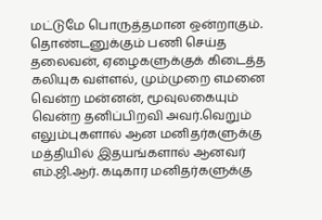மட்டுமே பொருத்தமான ஒன்றாகும்.
தொண்டனுக்கும் பணி செய்த தலைவன், ஏழைகளுக்குக் கிடைத்த கலியுக வள்ளல், மும்முறை எமனை வென்ற மன்னன், மூவுலகையும் வென்ற தனிப்பிறவி அவர்.வெறும் எலும்புகளால் ஆன மனிதர்களுக்கு மத்தியில் இதயங்களால் ஆனவர் எம்.ஜி.ஆர். கடிகார மனிதர்களுக்கு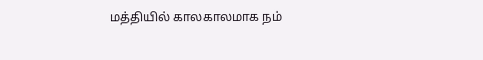மத்தியில் காலகாலமாக நம்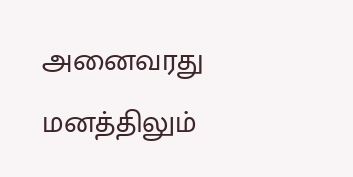அனைவரது மனத்திலும்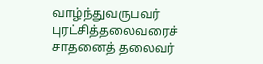வாழ்ந்துவருபவர் புரட்சித்தலைவரைச் சாதனைத் தலைவர்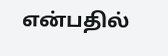என்பதில்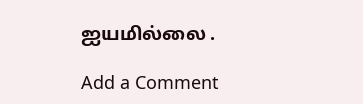ஐயமில்லை .

Add a Comment